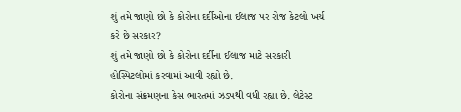શું તમે જાણો છો કે કોરોના દર્દીઓના ઈલાજ પર રોજ કેટલો ખર્ચ કરે છે સરકાર?
શું તમે જાણો છો કે કોરોના દર્દીના ઈલાજ માટે સરકારી હોસ્પિટલોમાં કરવામાં આવી રહ્યો છે.
કોરોના સંક્રમણના કેસ ભારતમાં ઝડપથી વધી રહ્યા છે. લેટેસ્ટ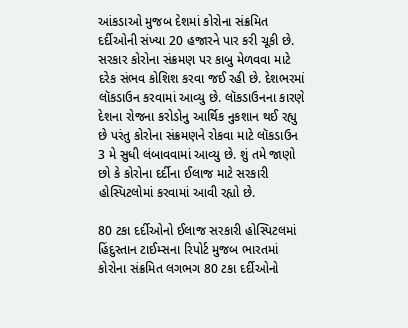આંકડાઓ મુજબ દેશમાં કોરોના સંક્રમિત દર્દીઓની સંખ્યા 20 હજારને પાર કરી ચૂકી છે. સરકાર કોરોના સંક્રમણ પર કાબુ મેળવવા માટે દરેક સંભવ કોશિશ કરવા જઈ રહી છે. દેશભરમાં લૉકડાઉન કરવામાં આવ્યુ છે. લૉકડાઉનના કારણે દેશના રોજના કરોડોનુ આર્થિક નુકશાન થઈ રહ્યુ છે પરંતુ કોરોના સંક્રમણને રોકવા માટે લૉકડાઉન 3 મે સુધી લંબાવવામાં આવ્યુ છે. શું તમે જાણો છો કે કોરોના દર્દીના ઈલાજ માટે સરકારી હોસ્પિટલોમાં કરવામાં આવી રહ્યો છે.

80 ટકા દર્દીઓનો ઈલાજ સરકારી હોસ્પિટલમાં
હિંદુસ્તાન ટાઈમ્સના રિપોર્ટ મુજબ ભારતમાં કોરોના સંક્રમિત લગભગ 80 ટકા દર્દીઓનો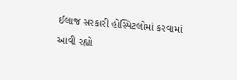ઈલાજ સરકારી હોસ્પિટલોમાં કરવામાં આવી રહ્યો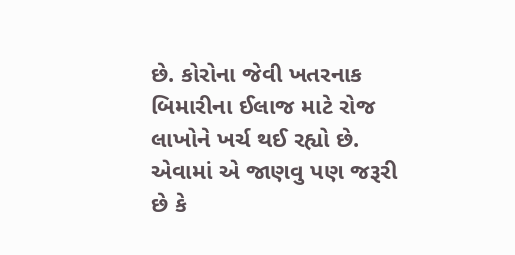છે. કોરોના જેવી ખતરનાક બિમારીના ઈલાજ માટે રોજ લાખોને ખર્ચ થઈ રહ્યો છે. એવામાં એ જાણવુ પણ જરૂરી છે કે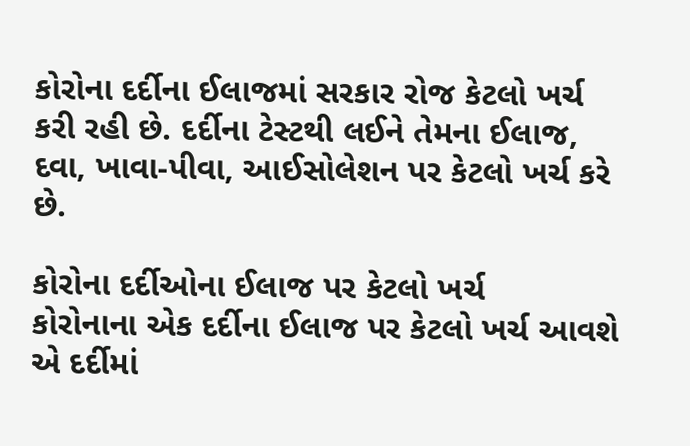કોરોના દર્દીના ઈલાજમાં સરકાર રોજ કેટલો ખર્ચ કરી રહી છે. દર્દીના ટેસ્ટથી લઈને તેમના ઈલાજ, દવા, ખાવા-પીવા, આઈસોલેશન પર કેટલો ખર્ચ કરે છે.

કોરોના દર્દીઓના ઈલાજ પર કેટલો ખર્ચ
કોરોનાના એક દર્દીના ઈલાજ પર કેટલો ખર્ચ આવશે એ દર્દીમાં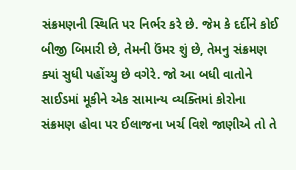સંક્રમણની સ્થિતિ પર નિર્ભર કરે છે. જેમ કે દર્દીને કોઈ બીજી બિમારી છે, તેમની ઉંમર શું છે, તેમનુ સંક્રમણ ક્યાં સુધી પહોંચ્યુ છે વગેરે. જો આ બધી વાતોને સાઈડમાં મૂકીને એક સામાન્ય વ્યક્તિમાં કોરોના સંક્રમણ હોવા પર ઈલાજના ખર્ચ વિશે જાણીએ તો તે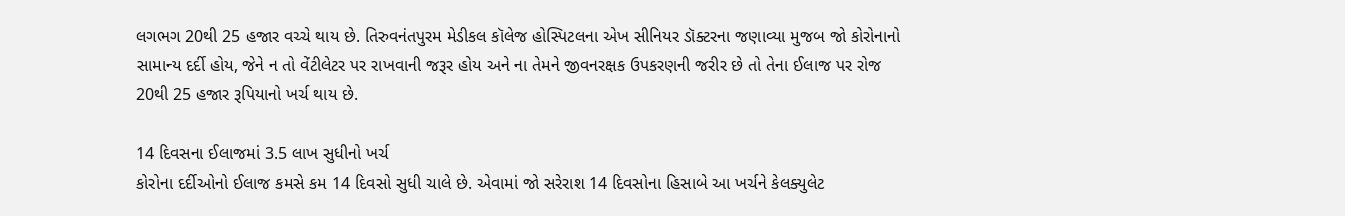લગભગ 20થી 25 હજાર વચ્ચે થાય છે. તિરુવનંતપુરમ મેડીકલ કૉલેજ હોસ્પિટલના એખ સીનિયર ડૉક્ટરના જણાવ્યા મુજબ જો કોરોનાનો સામાન્ય દર્દી હોય, જેને ન તો વેંટીલેટર પર રાખવાની જરૂર હોય અને ના તેમને જીવનરક્ષક ઉપકરણની જરીર છે તો તેના ઈલાજ પર રોજ 20થી 25 હજાર રૂપિયાનો ખર્ચ થાય છે.

14 દિવસના ઈલાજમાં 3.5 લાખ સુધીનો ખર્ચ
કોરોના દર્દીઓનો ઈલાજ કમસે કમ 14 દિવસો સુધી ચાલે છે. એવામાં જો સરેરાશ 14 દિવસોના હિસાબે આ ખર્ચને કેલક્યુલેટ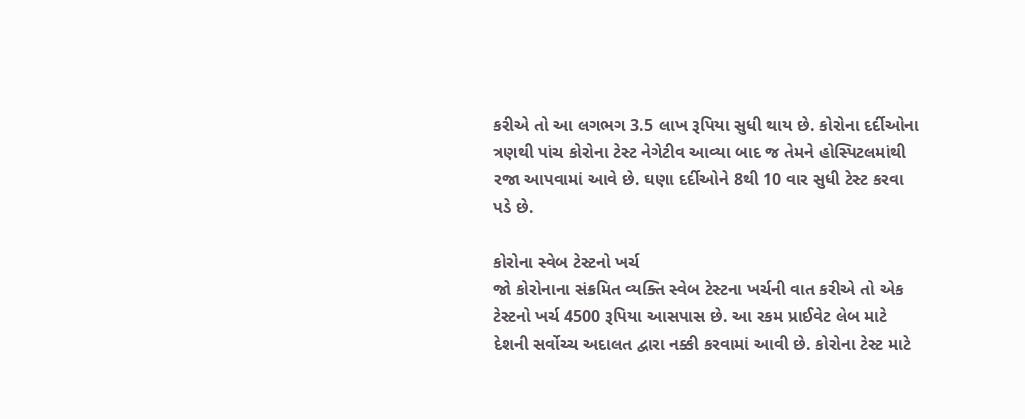કરીએ તો આ લગભગ 3.5 લાખ રૂપિયા સુધી થાય છે. કોરોના દર્દીઓના ત્રણથી પાંચ કોરોના ટેસ્ટ નેગેટીવ આવ્યા બાદ જ તેમને હોસ્પિટલમાંથી રજા આપવામાં આવે છે. ઘણા દર્દીઓને 8થી 10 વાર સુધી ટેસ્ટ કરવા પડે છે.

કોરોના સ્વેબ ટેસ્ટનો ખર્ચ
જો કોરોનાના સંક્રમિત વ્યક્તિ સ્વેબ ટેસ્ટના ખર્ચની વાત કરીએ તો એક ટેસ્ટનો ખર્ચ 4500 રૂપિયા આસપાસ છે. આ રકમ પ્રાઈવેટ લેબ માટે દેશની સર્વોચ્ચ અદાલત દ્વારા નક્કી કરવામાં આવી છે. કોરોના ટેસ્ટ માટે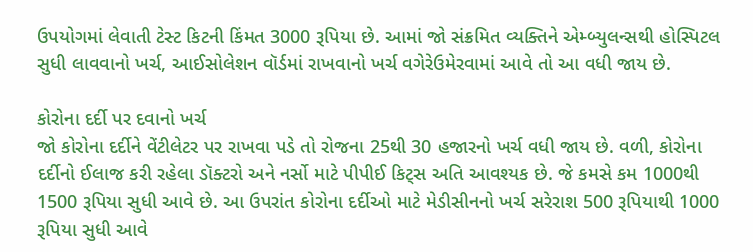ઉપયોગમાં લેવાતી ટેસ્ટ કિટની કિંમત 3000 રૂપિયા છે. આમાં જો સંક્રમિત વ્યક્તિને એમ્બ્યુલન્સથી હોસ્પિટલ સુધી લાવવાનો ખર્ચ, આઈસોલેશન વૉર્ડમાં રાખવાનો ખર્ચ વગેરેઉમેરવામાં આવે તો આ વધી જાય છે.

કોરોના દર્દી પર દવાનો ખર્ચ
જો કોરોના દર્દીને વેંટીલેટર પર રાખવા પડે તો રોજના 25થી 30 હજારનો ખર્ચ વધી જાય છે. વળી, કોરોના દર્દીનો ઈલાજ કરી રહેલા ડૉક્ટરો અને નર્સો માટે પીપીઈ કિટ્સ અતિ આવશ્યક છે. જે કમસે કમ 1000થી 1500 રૂપિયા સુધી આવે છે. આ ઉપરાંત કોરોના દર્દીઓ માટે મેડીસીનનો ખર્ચ સરેરાશ 500 રૂપિયાથી 1000 રૂપિયા સુધી આવે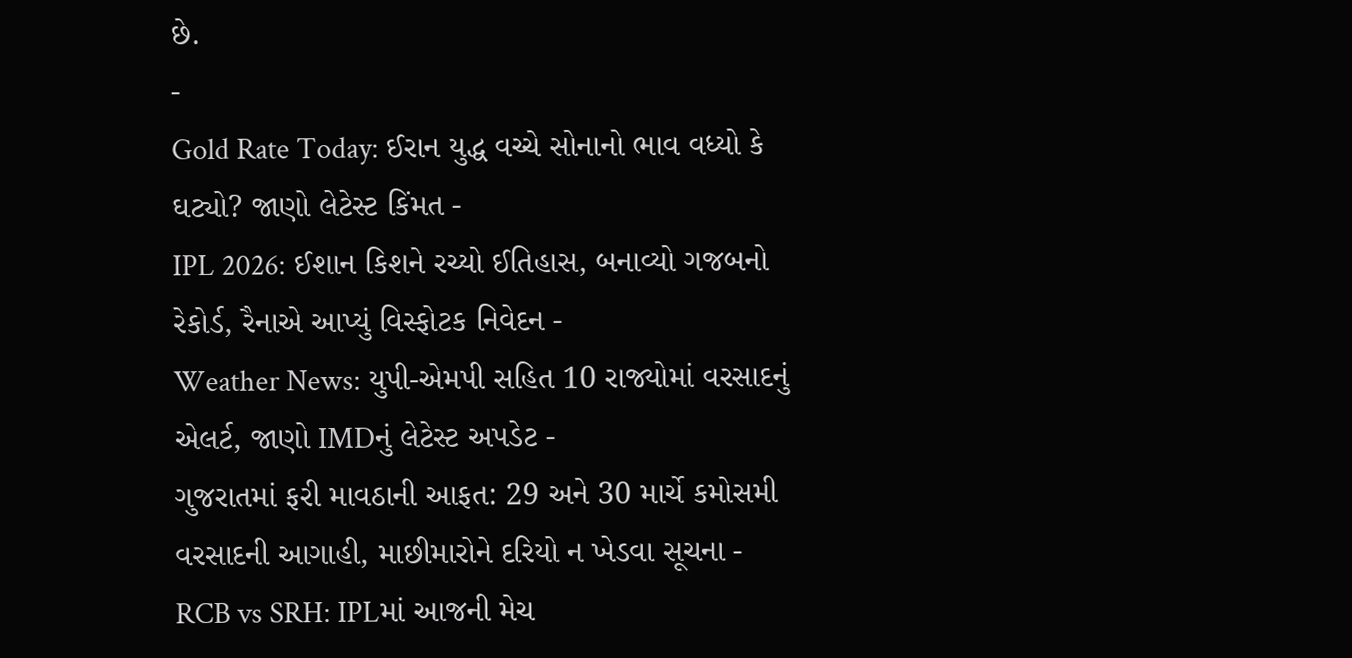છે.
-
Gold Rate Today: ઈરાન યુદ્ધ વચ્ચે સોનાનો ભાવ વધ્યો કે ઘટ્યો? જાણો લેટેસ્ટ કિંમત -
IPL 2026: ઈશાન કિશને રચ્યો ઈતિહાસ, બનાવ્યો ગજબનો રેકોર્ડ, રૈનાએ આપ્યું વિસ્ફોટક નિવેદન -
Weather News: યુપી-એમપી સહિત 10 રાજ્યોમાં વરસાદનું એલર્ટ, જાણો IMDનું લેટેસ્ટ અપડેટ -
ગુજરાતમાં ફરી માવઠાની આફત: 29 અને 30 માર્ચે કમોસમી વરસાદની આગાહી, માછીમારોને દરિયો ન ખેડવા સૂચના -
RCB vs SRH: IPLમાં આજની મેચ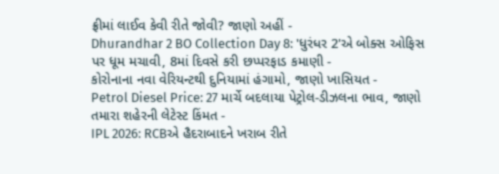ફ્રીમાં લાઈવ કેવી રીતે જોવી? જાણો અહીં -
Dhurandhar 2 BO Collection Day 8: 'ધુરંધર 2'એ બોક્સ ઓફિસ પર ધૂમ મચાવી, 8માં દિવસે કરી છપ્પરફાડ કમાણી -
કોરોનાના નવા વેરિયન્ટથી દુનિયામાં હંગામો, જાણો ખાસિયત -
Petrol Diesel Price: 27 માર્ચે બદલાયા પેટ્રોલ-ડીઝલના ભાવ, જાણો તમારા શહેરની લેટેસ્ટ કિંમત -
IPL 2026: RCBએ હૈદરાબાદને ખરાબ રીતે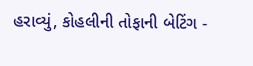હરાવ્યું, કોહલીની તોફાની બેટિંગ -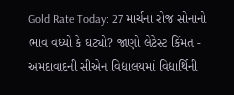Gold Rate Today: 27 માર્ચના રોજ સોનાનો ભાવ વધ્યો કે ઘટ્યો? જાણો લેટેસ્ટ કિંમત -
અમદાવાદની સીએન વિદ્યાલયમાં વિદ્યાર્થિની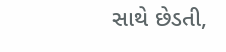સાથે છેડતી,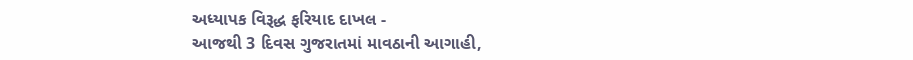અધ્યાપક વિરૂદ્ધ ફરિયાદ દાખલ -
આજથી 3 દિવસ ગુજરાતમાં માવઠાની આગાહી,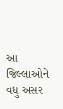આ જિલ્લાઓને વધુ અસર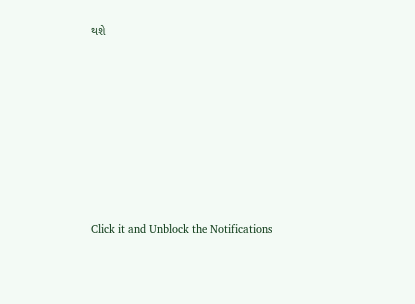થશે








Click it and Unblock the Notifications